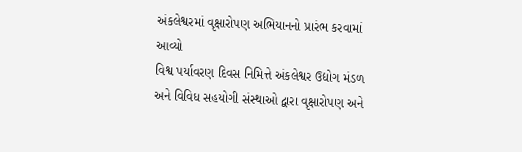અંકલેશ્વરમાં વૃક્ષારોપણ અભિયાનનો પ્રારંભ કરવામાં આવ્યો
વિશ્વ પર્યાવરણ દિવસ નિમિત્તે અંકલેશ્વર ઉદ્યોગ મંડળ અને વિવિધ સહયોગી સંસ્થાઓ દ્વારા વૃક્ષારોપણ અને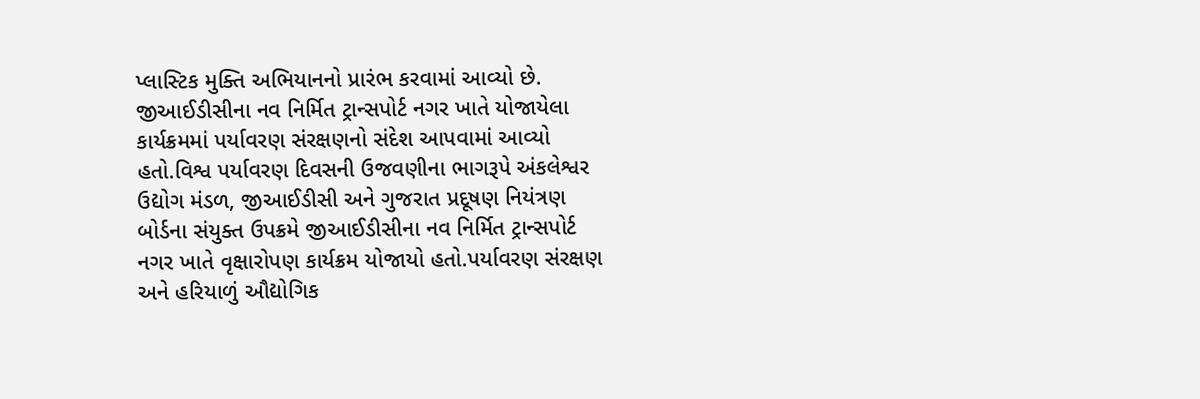પ્લાસ્ટિક મુક્તિ અભિયાનનો પ્રારંભ કરવામાં આવ્યો છે. જીઆઈડીસીના નવ નિર્મિત ટ્રાન્સપોર્ટ નગર ખાતે યોજાયેલા કાર્યક્રમમાં પર્યાવરણ સંરક્ષણનો સંદેશ આપવામાં આવ્યો હતો.વિશ્વ પર્યાવરણ દિવસની ઉજવણીના ભાગરૂપે અંકલેશ્વર ઉદ્યોગ મંડળ, જીઆઈડીસી અને ગુજરાત પ્રદૂષણ નિયંત્રણ બોર્ડના સંયુક્ત ઉપક્રમે જીઆઈડીસીના નવ નિર્મિત ટ્રાન્સપોર્ટ નગર ખાતે વૃક્ષારોપણ કાર્યક્રમ યોજાયો હતો.પર્યાવરણ સંરક્ષણ અને હરિયાળું ઔદ્યોગિક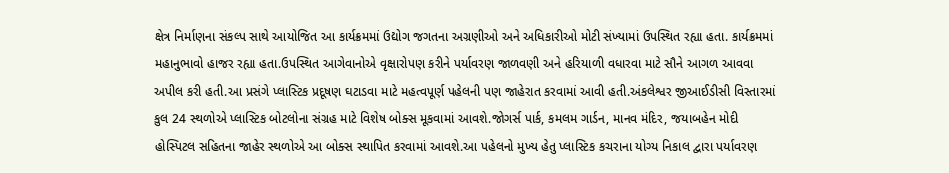ક્ષેત્ર નિર્માણના સંકલ્પ સાથે આયોજિત આ કાર્યક્રમમાં ઉદ્યોગ જગતના અગ્રણીઓ અને અધિકારીઓ મોટી સંખ્યામાં ઉપસ્થિત રહ્યા હતા. કાર્યક્રમમાં મહાનુભાવો હાજર રહ્યા હતા.ઉપસ્થિત આગેવાનોએ વૃક્ષારોપણ કરીને પર્યાવરણ જાળવણી અને હરિયાળી વધારવા માટે સૌને આગળ આવવા અપીલ કરી હતી.આ પ્રસંગે પ્લાસ્ટિક પ્રદૂષણ ઘટાડવા માટે મહત્વપૂર્ણ પહેલની પણ જાહેરાત કરવામાં આવી હતી.અંકલેશ્વર જીઆઈડીસી વિસ્તારમાં કુલ 24 સ્થળોએ પ્લાસ્ટિક બોટલોના સંગ્રહ માટે વિશેષ બોક્સ મૂકવામાં આવશે.જોગર્સ પાર્ક, કમલમ ગાર્ડન, માનવ મંદિર, જયાબહેન મોદી હોસ્પિટલ સહિતના જાહેર સ્થળોએ આ બોક્સ સ્થાપિત કરવામાં આવશે.આ પહેલનો મુખ્ય હેતુ પ્લાસ્ટિક કચરાના યોગ્ય નિકાલ દ્વારા પર્યાવરણ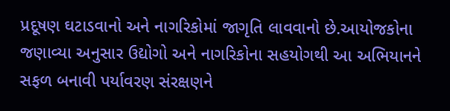પ્રદૂષણ ઘટાડવાનો અને નાગરિકોમાં જાગૃતિ લાવવાનો છે.આયોજકોના જણાવ્યા અનુસાર ઉદ્યોગો અને નાગરિકોના સહયોગથી આ અભિયાનને સફળ બનાવી પર્યાવરણ સંરક્ષણને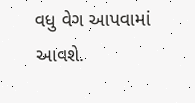વધુ વેગ આપવામાં આવશે.